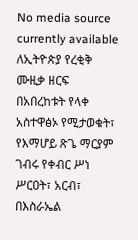No media source currently available
ለኢትዮጵያ የረቂቅ ሙዚቃ ዘርፍ በአበረከቱት የላቀ አስተዋፅኦ የሚታወቁት፣ የእማሆይ ጽጌ ማርያም ገብሩ የቀብር ሥነ ሥርዐት፣ አርብ፣ በእስራኤል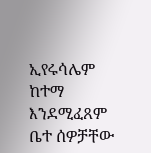ኢየሩሳሌም ከተማ እንደሚፈጸም ቤተ ሰዎቻቸው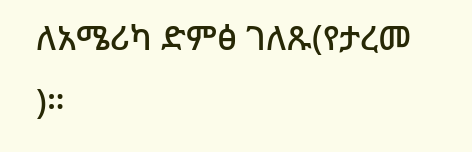ለአሜሪካ ድምፅ ገለጹ(የታረመ )።